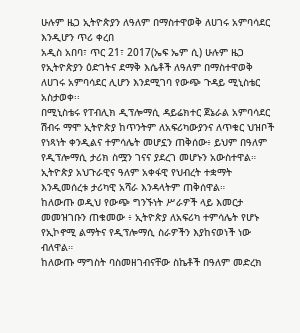ሁሉም ዜጋ ኢትዮጵያን ለዓለም በማስተዋወቅ ለሀገሩ አምባሳደር እንዲሆን ጥሪ ቀረበ
አዲስ አበባ፣ ጥር 21፣ 2017(ኤፍ ኤም ሲ) ሁሉም ዜጋ የኢትዮጵያን ዕድገትና ደማቅ እሴቶች ለዓለም በማስተዋወቅ ለሀገሩ አምባሳደር ሊሆን እንደሚገባ የውጭ ጉዳይ ሚኒስቴር አስታወቀ፡፡
በሚኒስቴሩ የፐብሊክ ዲፕሎማሲ ዳይሬክተር ጀኔራል አምባሳደር ሽብሩ ማሞ ኢትዮጵያ ከጥንትም ለአፍሪካውያንና ለጥቁር ህዝቦች የነጻነት ቀንዲልና ተምሳሌት መሆኗን ጠቅሰው፥ ይህም በዓለም የዲፕሎማሲ ታሪክ ስሟን ገናና ያደረገ መሆኑን አውስተዋል።
ኢትዮጵያ አህጉራዊና ዓለም አቀፋዊ የህብረት ተቋማት እንዲመሰረቱ ታሪካዊ አሻራ እንዳላትም ጠቅሰዋል።
ከለውጡ ወዲህ የውጭ ግንኙነት ሥራዎች ላይ እመርታ መመዝገቡን ጠቁመው ፥ ኢትዮጵያ ለአፍሪካ ተምሳሌት የሆኑ የኢኮኖሚ ልማትና የዲፕሎማሲ ስራዎችን እያከናወነች ነው ብለዋል።
ከለውጡ ማግስት ባስመዘገብናቸው ስኬቶች በዓለም መድረክ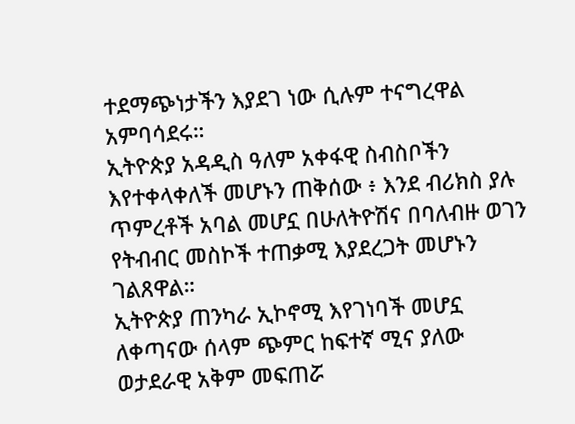ተደማጭነታችን እያደገ ነው ሲሉም ተናግረዋል አምባሳደሩ።
ኢትዮጵያ አዳዲስ ዓለም አቀፋዊ ስብስቦችን እየተቀላቀለች መሆኑን ጠቅሰው ፥ እንደ ብሪክስ ያሉ ጥምረቶች አባል መሆኗ በሁለትዮሽና በባለብዙ ወገን የትብብር መስኮች ተጠቃሚ እያደረጋት መሆኑን ገልጸዋል።
ኢትዮጵያ ጠንካራ ኢኮኖሚ እየገነባች መሆኗ ለቀጣናው ሰላም ጭምር ከፍተኛ ሚና ያለው ወታደራዊ አቅም መፍጠሯ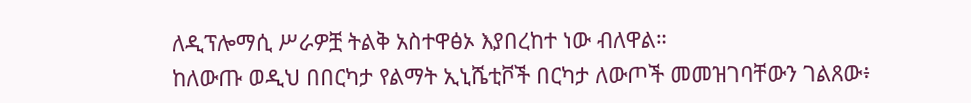ለዲፕሎማሲ ሥራዎቿ ትልቅ አስተዋፅኦ እያበረከተ ነው ብለዋል።
ከለውጡ ወዲህ በበርካታ የልማት ኢኒሼቲቮች በርካታ ለውጦች መመዝገባቸውን ገልጸው፥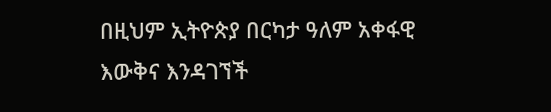በዚህም ኢትዮጵያ በርካታ ዓለም አቀፋዊ እውቅና እንዳገኘች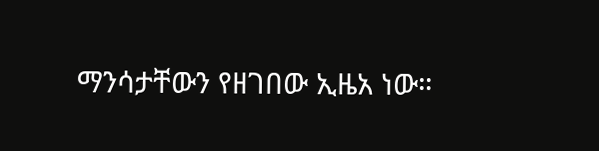ማንሳታቸውን የዘገበው ኢዜአ ነው።